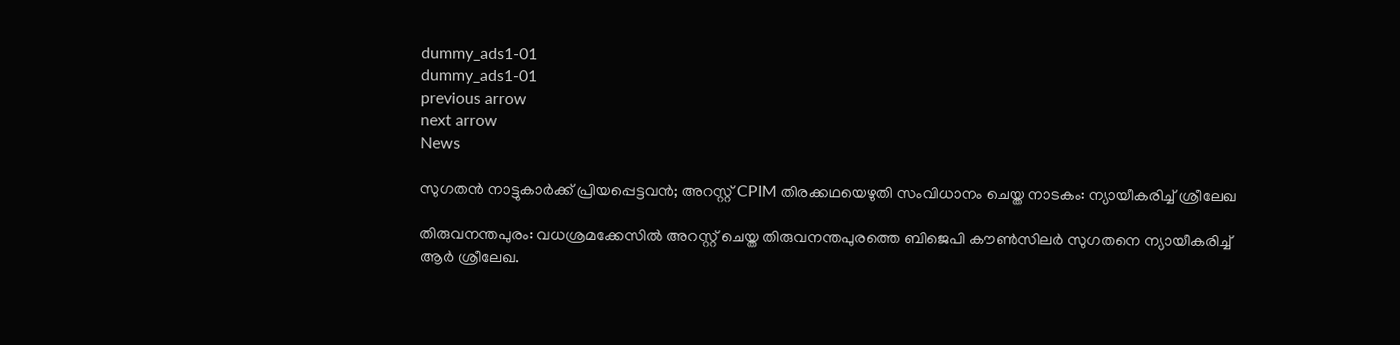dummy_ads1-01
dummy_ads1-01
previous arrow
next arrow
News

സുഗതൻ നാട്ടുകാർക്ക് പ്രിയപ്പെട്ടവൻ; അറസ്റ്റ് CPIM തിരക്കഥയെഴുതി സംവിധാനം ചെയ്ത നാടകം: ന്യായീകരിച്ച് ശ്രീലേഖ

തിരുവനന്തപുരം: വധശ്രമക്കേസില്‍ അറസ്റ്റ് ചെയ്ത തിരുവനന്തപുരത്തെ ബിജെപി കൗണ്‍സിലര്‍ സുഗതനെ ന്യായീകരിച്ച് ആര്‍ ശ്രീലേഖ.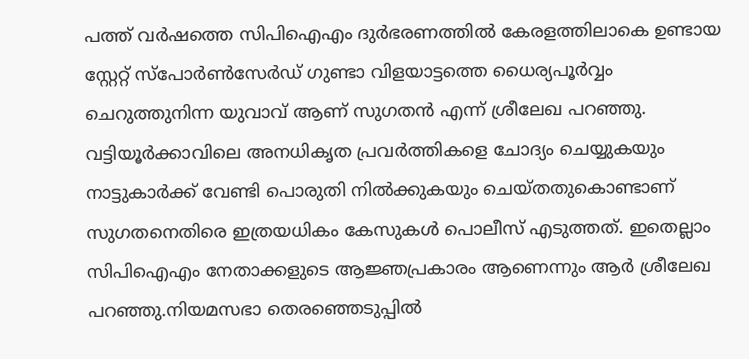പത്ത് വര്‍ഷത്തെ സിപിഐഎം ദുര്‍ഭരണത്തില്‍ കേരളത്തിലാകെ ഉണ്ടായ സ്റ്റേറ്റ് സ്‌പോര്‍ണ്‍സേര്‍ഡ് ഗുണ്ടാ വിളയാട്ടത്തെ ധൈര്യപൂര്‍വ്വം ചെറുത്തുനിന്ന യുവാവ് ആണ് സുഗതന്‍ എന്ന് ശ്രീലേഖ പറഞ്ഞു. വട്ടിയൂര്‍ക്കാവിലെ അനധികൃത പ്രവര്‍ത്തികളെ ചോദ്യം ചെയ്യുകയും നാട്ടുകാര്‍ക്ക് വേണ്ടി പൊരുതി നില്‍ക്കുകയും ചെയ്തതുകൊണ്ടാണ് സുഗതനെതിരെ ഇത്രയധികം കേസുകള്‍ പൊലീസ് എടുത്തത്. ഇതെല്ലാം സിപിഐഎം നേതാക്കളുടെ ആജ്ഞപ്രകാരം ആണെന്നും ആര്‍ ശ്രീലേഖ പറഞ്ഞു.നിയമസഭാ തെരഞ്ഞെടുപ്പില്‍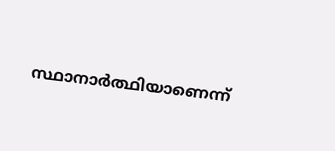സ്ഥാനാര്‍ത്ഥിയാണെന്ന്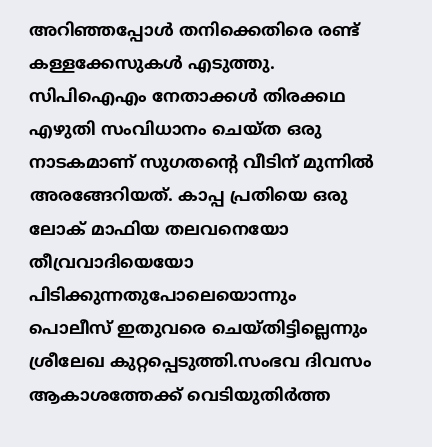അറിഞ്ഞപ്പോള്‍ തനിക്കെതിരെ രണ്ട് കള്ളക്കേസുകള്‍ എടുത്തു. സിപിഐഎം നേതാക്കള്‍ തിരക്കഥ എഴുതി സംവിധാനം ചെയ്ത ഒരു നാടകമാണ് സുഗതന്റെ വീടിന് മുന്നില്‍ അരങ്ങേറിയത്. കാപ്പ പ്രതിയെ ഒരു ലോക് മാഫിയ തലവനെയോ തീവ്രവാദിയെയോ പിടിക്കുന്നതുപോലെയൊന്നും പൊലീസ് ഇതുവരെ ചെയ്തിട്ടില്ലെന്നും ശ്രീലേഖ കുറ്റപ്പെടുത്തി.സംഭവ ദിവസം ആകാശത്തേക്ക് വെടിയുതിര്‍ത്ത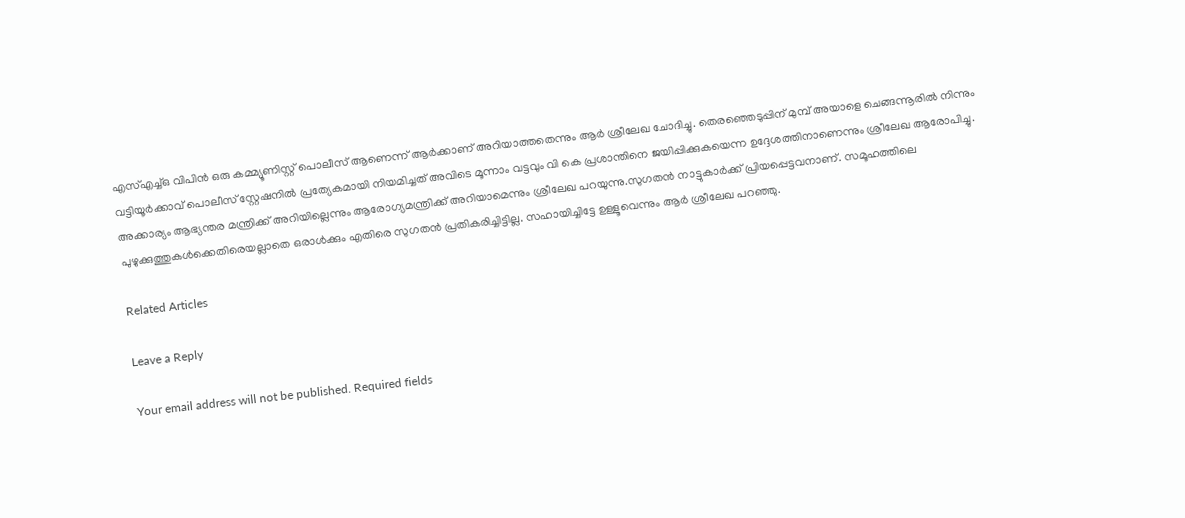എസ്എച്ച്ഒ വിപിന്‍ ഒരു കമ്മ്യൂണിസ്റ്റ് പൊലീസ് ആണെന്ന് ആര്‍ക്കാണ് അറിയാത്തതെന്നും ആര്‍ ശ്രീലേഖ ചോദിച്ചു. തെരഞ്ഞെടുപ്പിന് മുമ്പ് അയാളെ ചെങ്ങന്നൂരില്‍ നിന്നും വട്ടിയൂര്‍ക്കാവ് പൊലീസ് സ്റ്റേഷനില്‍ പ്രത്യേകമായി നിയമിച്ചത് അവിടെ മൂന്നാം വട്ടവും വി കെ പ്രശാന്തിനെ ജയിപ്പിക്കുകയെന്ന ഉദ്ദേശത്തിനാണെന്നും ശ്രീലേഖ ആരോപിച്ചു. അക്കാര്യം ആഭ്യന്തര മന്ത്രിക്ക് അറിയില്ലെന്നും ആരോഗ്യമന്ത്രിക്ക് അറിയാമെന്നും ശ്രീലേഖ പറയുന്നു.സുഗതന്‍ നാട്ടുകാര്‍ക്ക് പ്രിയപ്പെട്ടവനാണ്. സമൂഹത്തിലെ പുഴുക്കുത്തുകള്‍ക്കെതിരെയല്ലാതെ ഒരാള്‍ക്കും എതിരെ സുഗതന്‍ പ്രതികരിച്ചിട്ടില്ല. സഹായിച്ചിട്ടേ ഉള്ളൂവെന്നും ആര്‍ ശ്രീലേഖ പറഞ്ഞു.

Related Articles

Leave a Reply

Your email address will not be published. Required fields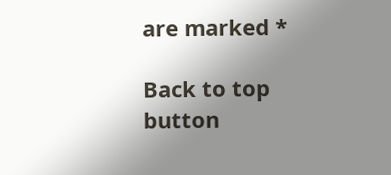are marked *

Back to top button